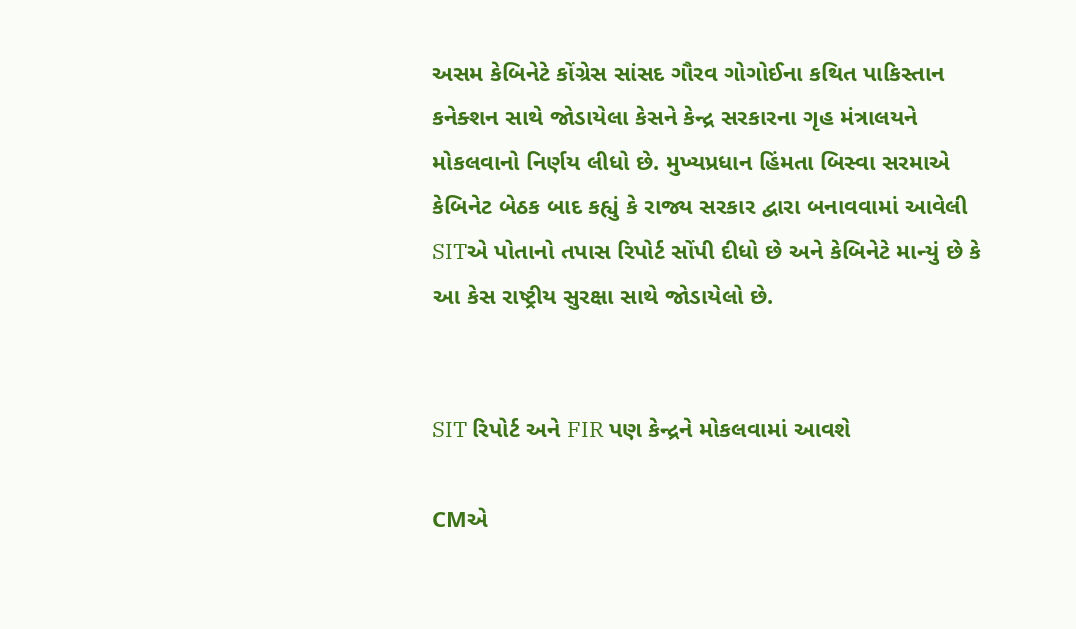અસમ કેબિનેટે કોંગ્રેસ સાંસદ ગૌરવ ગોગોઈના કથિત પાકિસ્તાન કનેક્શન સાથે જોડાયેલા કેસને કેન્દ્ર સરકારના ગૃહ મંત્રાલયને મોકલવાનો નિર્ણય લીધો છે. મુખ્યપ્રધાન હિંમતા બિસ્વા સરમાએ કેબિનેટ બેઠક બાદ કહ્યું કે રાજ્ય સરકાર દ્વારા બનાવવામાં આવેલી SITએ પોતાનો તપાસ રિપોર્ટ સોંપી દીધો છે અને કેબિનેટે માન્યું છે કે આ કેસ રાષ્ટ્રીય સુરક્ષા સાથે જોડાયેલો છે.


SIT રિપોર્ટ અને FIR પણ કેન્દ્રને મોકલવામાં આવશે

CMએ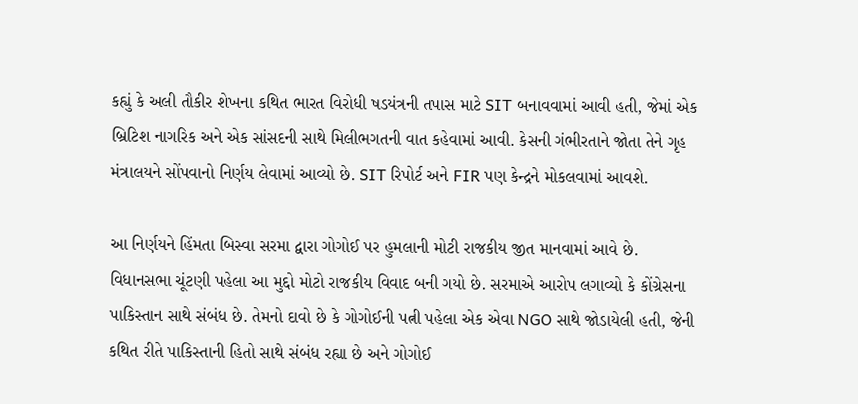કહ્યું કે અલી તૌકીર શેખના કથિત ભારત વિરોધી ષડયંત્રની તપાસ માટે SIT બનાવવામાં આવી હતી, જેમાં એક બ્રિટિશ નાગરિક અને એક સાંસદની સાથે મિલીભગતની વાત કહેવામાં આવી. કેસની ગંભીરતાને જોતા તેને ગૃહ મંત્રાલયને સોંપવાનો નિર્ણય લેવામાં આવ્યો છે. SIT રિપોર્ટ અને FIR પણ કેન્દ્રને મોકલવામાં આવશે.

આ નિર્ણયને હિંમતા બિસ્વા સરમા દ્વારા ગોગોઈ પર હુમલાની મોટી રાજકીય જીત માનવામાં આવે છે. વિધાનસભા ચૂંટણી પહેલા આ મુદ્દો મોટો રાજકીય વિવાદ બની ગયો છે. સરમાએ આરોપ લગાવ્યો કે કોંગ્રેસના પાકિસ્તાન સાથે સંબંધ છે. તેમનો દાવો છે કે ગોગોઈની પત્ની પહેલા એક એવા NGO સાથે જોડાયેલી હતી, જેની કથિત રીતે પાકિસ્તાની હિતો સાથે સંબંધ રહ્યા છે અને ગોગોઈ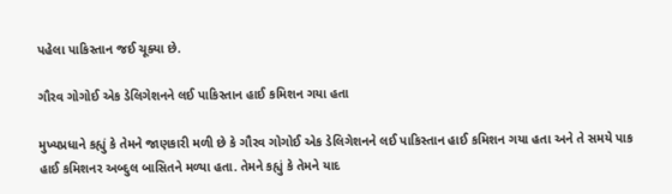પહેલા પાકિસ્તાન જઈ ચૂક્યા છે.

ગૌરવ ગોગોઈ એક ડેલિગેશનને લઈ પાકિસ્તાન હાઈ કમિશન ગયા હતા

મુખ્યપ્રધાને કહ્યું કે તેમને જાણકારી મળી છે કે ગૌરવ ગોગોઈ એક ડેલિગેશનને લઈ પાકિસ્તાન હાઈ કમિશન ગયા હતા અને તે સમયે પાક હાઈ કમિશનર અબ્દુલ બાસિતને મળ્યા હતા. તેમને કહ્યું કે તેમને યાદ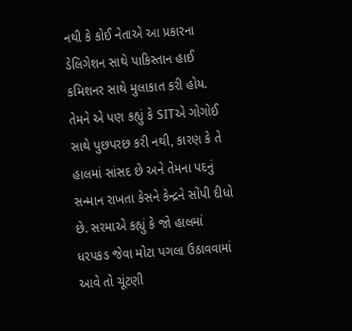નથી કે કોઈ નેતાએ આ પ્રકારના ડેલિગેશન સાથે પાકિસ્તાન હાઈ કમિશનર સાથે મુલાકાત કરી હોય. તેમને એ પણ કહ્યું કે SITએ ગોગોઈ સાથે પુછપરછ કરી નથી, કારણ કે તે હાલમાં સાંસદ છે અને તેમના પદનું સન્માન રાખતા કેસને કેન્દ્રને સોંપી દીધો છે. સરમાએ કહ્યું કે જો હાલમાં ધરપકડ જેવા મોટા પગલા ઉઠાવવામાં આવે તો ચૂંટણી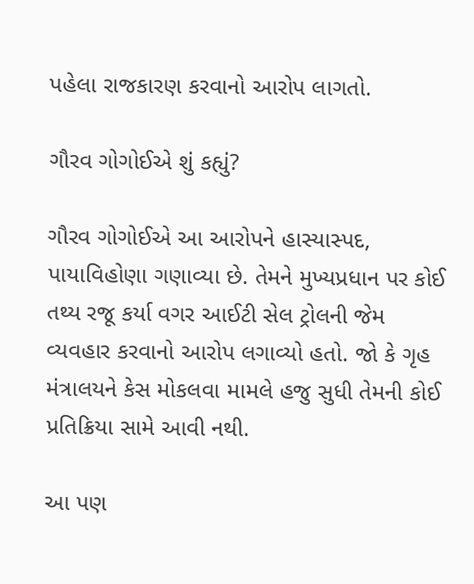પહેલા રાજકારણ કરવાનો આરોપ લાગતો.

ગૌરવ ગોગોઈએ શું કહ્યું?

ગૌરવ ગોગોઈએ આ આરોપને હાસ્યાસ્પદ, પાયાવિહોણા ગણાવ્યા છે. તેમને મુખ્યપ્રધાન પર કોઈ તથ્ય રજૂ કર્યા વગર આઈટી સેલ ટ્રોલની જેમ વ્યવહાર કરવાનો આરોપ લગાવ્યો હતો. જો કે ગૃહ મંત્રાલયને કેસ મોકલવા મામલે હજુ સુધી તેમની કોઈ પ્રતિક્રિયા સામે આવી નથી.

આ પણ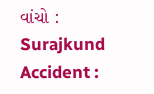વાંચો : Surajkund Accident :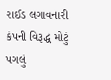રાઈડ લગાવનારી કંપની વિરૂદ્ધ મોટું પગલું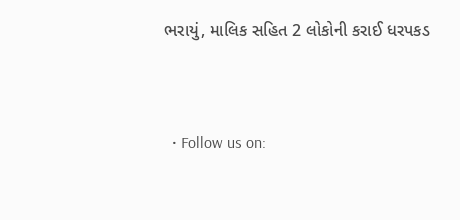ભરાયું, માલિક સહિત 2 લોકોની કરાઈ ધરપકડ


  • Follow us on: